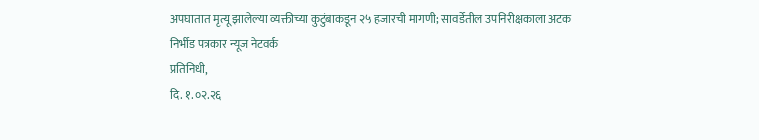अपघातात मृत्यू झालेल्या व्यक्तीच्या कुटुंबाकडून २५ हजारची मागणी; सावर्डेतील उपनिरीक्षकाला अटक
निर्भीड पत्रकार न्यूज नेटवर्क
प्रतिनिधी,
दि. १.०२.२६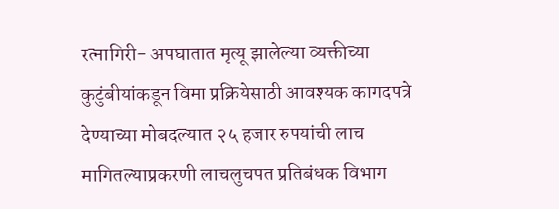रत्नागिरी- अपघातात मृत्यू झालेल्या व्यक्तीच्या कुटुंबीयांकडून विमा प्रक्रियेसाठी आवश्यक कागदपत्रे देण्याच्या मोबदल्यात २५ हजार रुपयांची लाच मागितल्याप्रकरणी लाचलुचपत प्रतिबंधक विभाग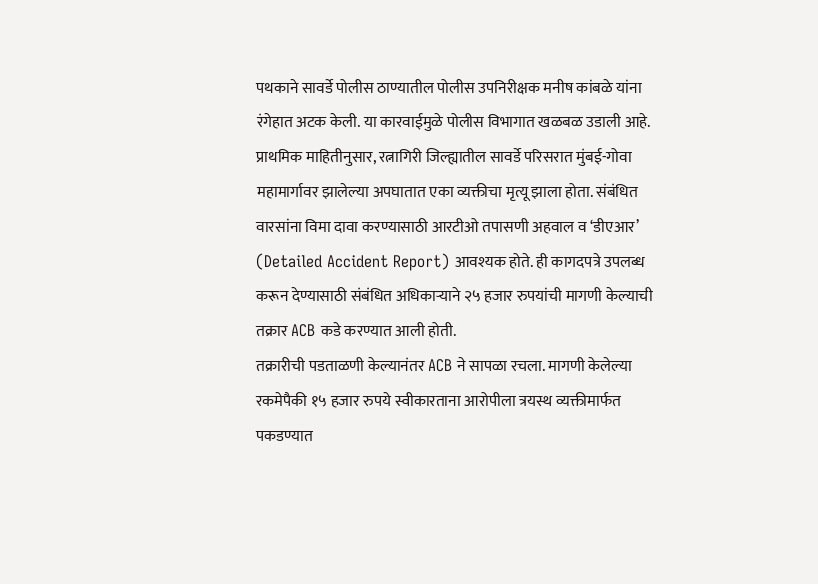पथकाने सावर्डे पोलीस ठाण्यातील पोलीस उपनिरीक्षक मनीष कांबळे यांना रंगेहात अटक केली. या कारवाईमुळे पोलीस विभागात खळबळ उडाली आहे.
प्राथमिक माहितीनुसार, रत्नागिरी जिल्ह्यातील सावर्डे परिसरात मुंबई-गोवा महामार्गावर झालेल्या अपघातात एका व्यक्तीचा मृत्यू झाला होता. संबंधित वारसांना विमा दावा करण्यासाठी आरटीओ तपासणी अहवाल व ‘डीएआर’ (Detailed Accident Report) आवश्यक होते. ही कागदपत्रे उपलब्ध करून देण्यासाठी संबंधित अधिकाऱ्याने २५ हजार रुपयांची मागणी केल्याची तक्रार ACB कडे करण्यात आली होती.
तक्रारीची पडताळणी केल्यानंतर ACB ने सापळा रचला. मागणी केलेल्या रकमेपैकी १५ हजार रुपये स्वीकारताना आरोपीला त्रयस्थ व्यक्तीमार्फत पकडण्यात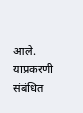आले. याप्रकरणी संबंधित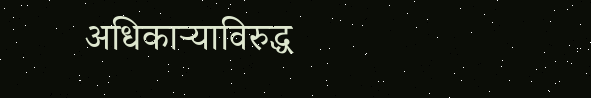अधिकाऱ्याविरुद्ध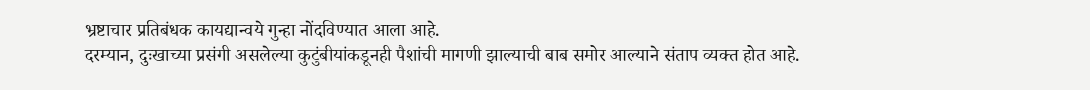भ्रष्टाचार प्रतिबंधक कायद्यान्वये गुन्हा नोंदविण्यात आला आहे.
दरम्यान, दुःखाच्या प्रसंगी असलेल्या कुटुंबीयांकडूनही पैशांची मागणी झाल्याची बाब समोर आल्याने संताप व्यक्त होत आहे.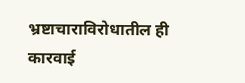भ्रष्टाचाराविरोधातील ही कारवाई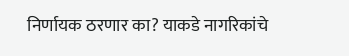निर्णायक ठरणार का? याकडे नागरिकांचे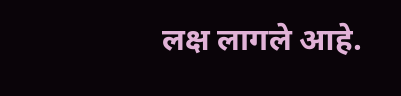लक्ष लागले आहे.